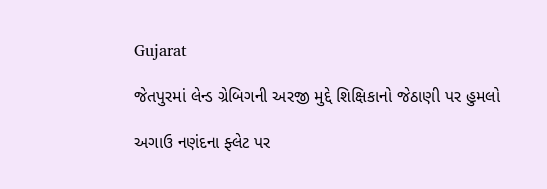Gujarat

જેતપુરમાં લેન્ડ ગ્રેબિગની અરજી મુદ્દે શિક્ષિકાનો જેઠાણી પર હુમલો

અગાઉ નણંદના ફ્લેટ પર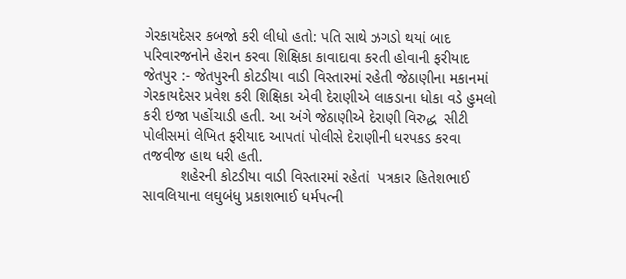ગેરકાયદેસર કબજો કરી લીધો હતો: પતિ સાથે ઝગડો થયાં બાદ પરિવારજનોને હેરાન કરવા શિક્ષિકા કાવાદાવા કરતી હોવાની ફરીયાદ
જેતપુર :- જેતપુરની કોટડીયા વાડી વિસ્તારમાં રહેતી જેઠાણીના મકાનમાં ગેરકાયદેસર પ્રવેશ કરી શિક્ષિકા એવી દેરાણીએ લાકડાના ધોકા વડે હુમલો કરી ઇજા પહોંચાડી હતી. આ અંગે જેઠાણીએ દેરાણી વિરુદ્ધ  સીટી પોલીસમાં લેખિત ફરીયાદ આપતાં પોલીસે દેરાણીની ધરપકડ કરવા તજવીજ હાથ ધરી હતી.
         શહેરની કોટડીયા વાડી વિસ્તારમાં રહેતાં  પત્રકાર હિતેશભાઈ સાવલિયાના લઘુબંધુ પ્રકાશભાઈ ધર્મપત્ની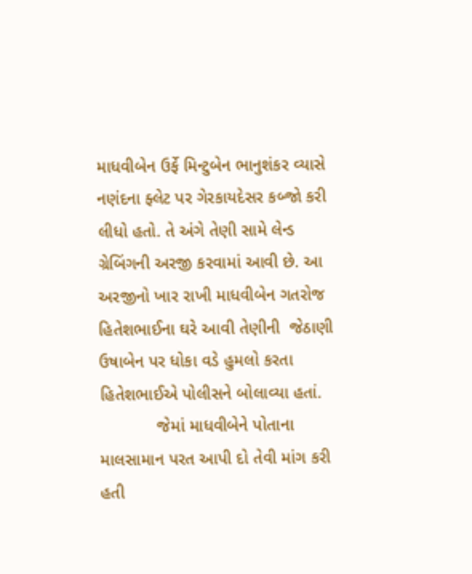માધવીબેન ઉર્ફે મિન્ટુબેન ભાનુશંકર વ્યાસે નણંદના ફ્લેટ પર ગેરકાયદેસર કબ્જો કરી લીધો હતો. તે અંગે તેણી સામે લેન્ડ ગ્રેબિંગની અરજી કરવામાં આવી છે. આ અરજીનો ખાર રાખી માધવીબેન ગતરોજ હિતેશભાઈના ઘરે આવી તેણીની  જેઠાણી ઉષાબેન પર ધોકા વડે હુમલો કરતા હિતેશભાઈએ પોલીસને બોલાવ્યા હતાં.
            જેમાં માધવીબેને પોતાના માલસામાન પરત આપી દો તેવી માંગ કરી હતી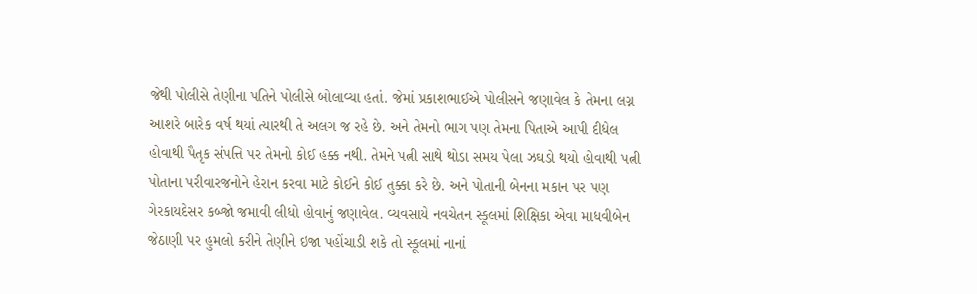જેથી પોલીસે તેણીના પતિને પોલીસે બોલાવ્યા હતાં. જેમાં પ્રકાશભાઈએ પોલીસને જણાવેલ કે તેમના લગ્ન આશરે બારેક વર્ષ થયાં ત્યારથી તે અલગ જ રહે છે. અને તેમનો ભાગ પણ તેમના પિતાએ આપી દીધેલ હોવાથી પૈતૃક સંપત્તિ પર તેમનો કોઈ હક્ક નથી. તેમને પત્ની સાથે થોડા સમય પેલા ઝઘડો થયો હોવાથી પત્ની પોતાના પરીવારજનોને હેરાન કરવા માટે કોઈને કોઈ તુક્કા કરે છે. અને પોતાની બેનના મકાન પર પણ ગેરકાયદેસર કબ્જો જમાવી લીધો હોવાનું જણાવેલ. વ્યવસાયે નવચેતન સ્કૂલમાં શિક્ષિકા એવા માધવીબેન જેઠાણી પર હુમલો કરીને તેણીને ઇજા પહોંચાડી શકે તો સ્કૂલમાં નાનાં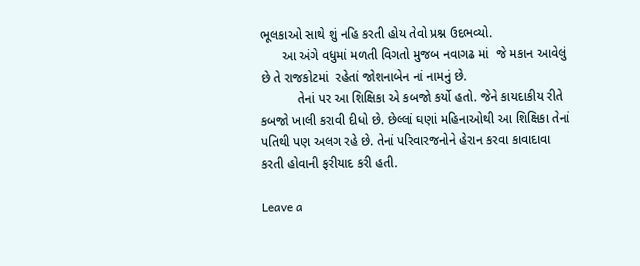ભૂલકાઓ સાથે શું નહિ કરતી હોય તેવો પ્રશ્ન ઉદભવ્યો.
      આ અંગે વધુમાં મળતી વિગતો મુજબ નવાગઢ માં  જે મકાન આવેલું છે તે રાજકોટમાં  રહેતાં જોશનાબેન નાં નામનું છે.
          તેનાં પર આ શિક્ષિકા એ કબજો કર્યો હતો. જેને કાયદાકીય રીતે કબજો ખાલી કરાવી દીધો છે. છેલ્લાં ઘણાં મહિનાઓથી આ શિક્ષિકા તેનાં પતિથી પણ અલગ રહે છે. તેનાં પરિવારજનોને હેરાન કરવા કાવાદાવા કરતી હોવાની ફરીયાદ કરી હતી.

Leave a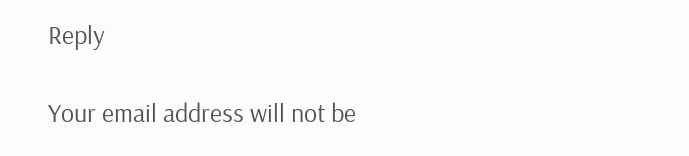Reply

Your email address will not be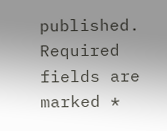published. Required fields are marked *